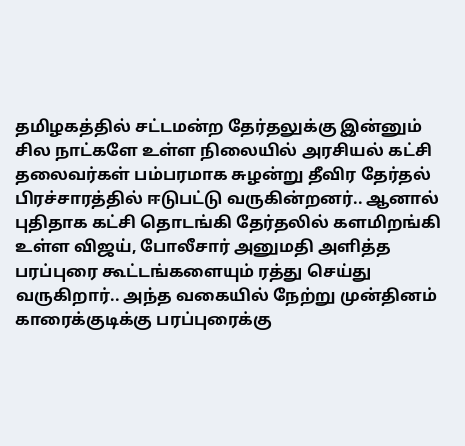தமிழகத்தில் சட்டமன்ற தேர்தலுக்கு இன்னும் சில நாட்களே உள்ள நிலையில் அரசியல் கட்சி தலைவர்கள் பம்பரமாக சுழன்று தீவிர தேர்தல் பிரச்சாரத்தில் ஈடுபட்டு வருகின்றனர்.. ஆனால் புதிதாக கட்சி தொடங்கி தேர்தலில் களமிறங்கி உள்ள விஜய், போலீசார் அனுமதி அளித்த பரப்புரை கூட்டங்களையும் ரத்து செய்து வருகிறார்.. அந்த வகையில் நேற்று முன்தினம் காரைக்குடிக்கு பரப்புரைக்கு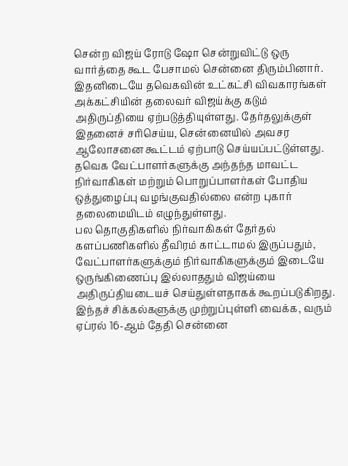சென்ற விஜய் ரோடு ஷோ சென்றுவிட்டு ஒரு வார்த்தை கூட பேசாமல் சென்னை திரும்பினார்.
இதனிடையே தவெகவின் உட்கட்சி விவகாரங்கள் அக்கட்சியின் தலைவர் விஜய்க்கு கடும் அதிருப்தியை ஏற்படுத்தியுள்ளது. தேர்தலுக்குள் இதனைச் சரிசெய்ய, சென்னையில் அவசர ஆலோசனை கூட்டம் ஏற்பாடு செய்யப்பட்டுள்ளது. தவெக வேட்பாளர்களுக்கு அந்தந்த மாவட்ட நிர்வாகிகள் மற்றும் பொறுப்பாளர்கள் போதிய ஒத்துழைப்பு வழங்குவதில்லை என்ற புகார் தலைமையிடம் எழுந்துள்ளது.
பல தொகுதிகளில் நிர்வாகிகள் தேர்தல் களப்பணிகளில் தீவிரம் காட்டாமல் இருப்பதும், வேட்பாளர்களுக்கும் நிர்வாகிகளுக்கும் இடையே ஒருங்கிணைப்பு இல்லாததும் விஜய்யை அதிருப்தியடையச் செய்துள்ளதாகக் கூறப்படுகிறது. இந்தச் சிக்கல்களுக்கு முற்றுப்புள்ளி வைக்க, வரும் ஏப்ரல் 16-ஆம் தேதி சென்னை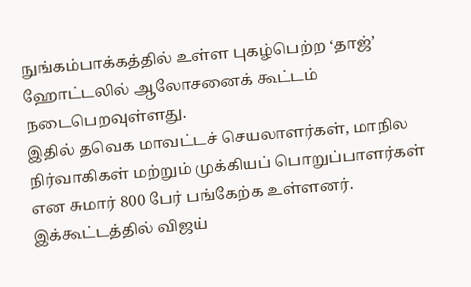நுங்கம்பாக்கத்தில் உள்ள புகழ்பெற்ற ‘தாஜ்’ ஹோட்டலில் ஆலோசனைக் கூட்டம் நடைபெறவுள்ளது.
இதில் தவெக மாவட்டச் செயலாளர்கள், மாநில நிர்வாகிகள் மற்றும் முக்கியப் பொறுப்பாளர்கள் என சுமார் 800 பேர் பங்கேற்க உள்ளனர். இக்கூட்டத்தில் விஜய்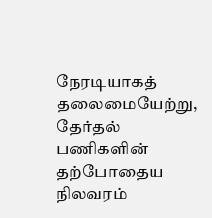நேரடியாகத் தலைமையேற்று, தேர்தல் பணிகளின் தற்போதைய நிலவரம்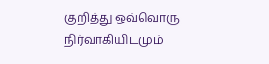குறித்து ஒவ்வொரு நிர்வாகியிடமும்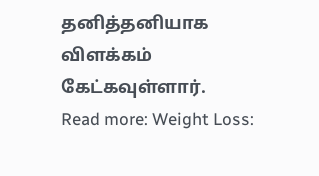தனித்தனியாக விளக்கம் கேட்கவுள்ளார்.
Read more: Weight Loss: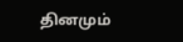தினமும்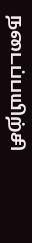நடைப்பயிற்சி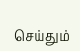செய்தும்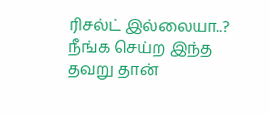ரிசல்ட் இல்லையா..? நீங்க செய்ற இந்த தவறு தான்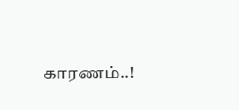காரணம்..!